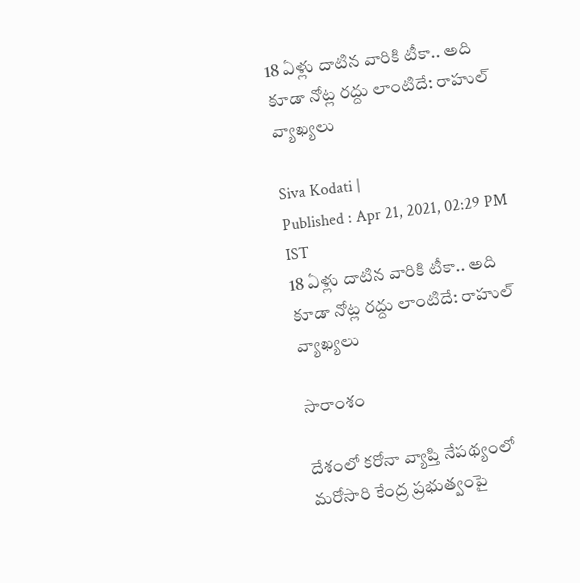18 ఏళ్లు దాటిన వారికి టీకా.. అది కూడా నోట్ల రద్దు లాంటిదే: రాహుల్ వ్యాఖ్యలు

Siva Kodati |
Published : Apr 21, 2021, 02:29 PM IST
18 ఏళ్లు దాటిన వారికి టీకా.. అది కూడా నోట్ల రద్దు లాంటిదే: రాహుల్ వ్యాఖ్యలు

సారాంశం

దేశంలో కరోనా వ్యాప్తి నేపథ్యంలో మరోసారి కేంద్ర ప్రభుత్వంపై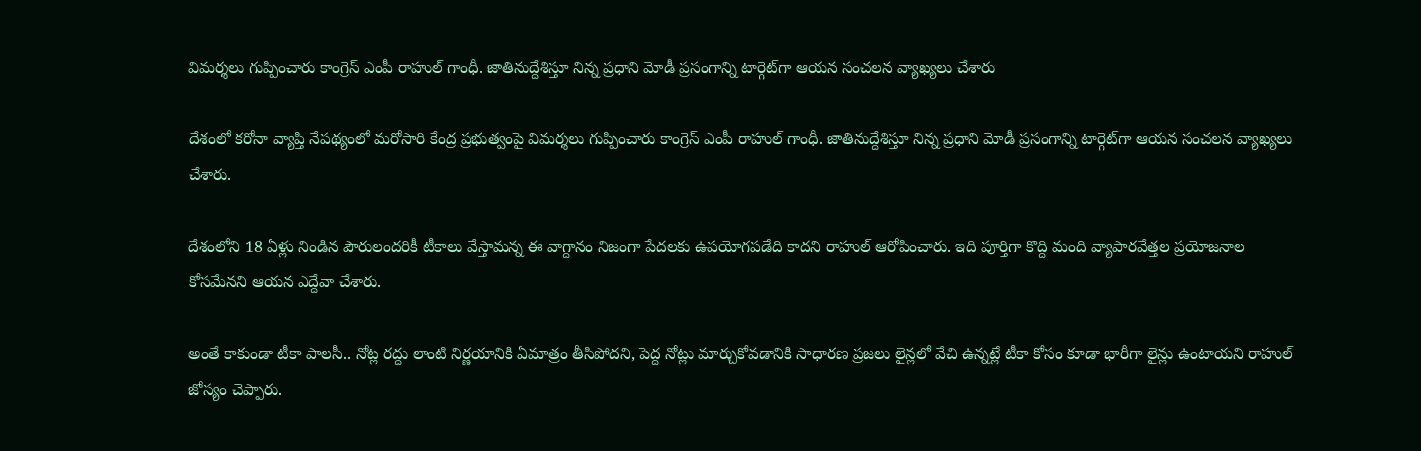విమర్శలు గుప్పించారు కాంగ్రెస్ ఎంపీ రాహుల్ గాంధీ. జాతినుద్దేశిస్తూ నిన్న ప్రధాని మోడీ ప్రసంగాన్ని టార్గెట్‌గా ఆయన సంచలన వ్యాఖ్యలు చేశారు

దేశంలో కరోనా వ్యాప్తి నేపథ్యంలో మరోసారి కేంద్ర ప్రభుత్వంపై విమర్శలు గుప్పించారు కాంగ్రెస్ ఎంపీ రాహుల్ గాంధీ. జాతినుద్దేశిస్తూ నిన్న ప్రధాని మోడీ ప్రసంగాన్ని టార్గెట్‌గా ఆయన సంచలన వ్యాఖ్యలు చేశారు.

దేశంలోని 18 ఏళ్లు నిండిన పౌరులందరికీ టీకాలు వేస్తామన్న ఈ వాగ్దానం నిజంగా పేదలకు ఉపయోగపడేది కాదని రాహుల్ ఆరోపించారు. ఇది పూర్తిగా కొద్ది మంది వ్యాపారవేత్తల ప్రయోజనాల కోసమేనని ఆయన ఎద్దేవా చేశారు.

అంతే కాకుండా టీకా పాలసీ.. నోట్ల రద్దు లాంటి నిర్ణయానికి ఏమాత్రం తీసిపోదని, పెద్ద నోట్లు మార్చుకోవడానికి సాధారణ ప్రజలు లైన్లలో వేచి ఉన్నట్లే టీకా కోసం కూడా భారీగా లైన్లు ఉంటాయని రాహుల్ జోస్యం చెప్పారు.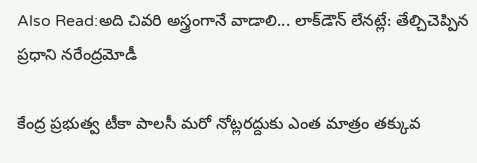Also Read:అది చివరి అస్త్రంగానే వాడాలి... లాక్‌డౌన్ లేనట్లే: తేల్చిచెప్పిన ప్రధాని నరేంద్రమోడీ

కేంద్ర ప్రభుత్వ టీకా పాలసీ మరో నోట్లరద్దుకు ఎంత మాత్రం తక్కువ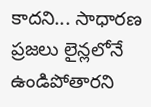కాదని... సాధారణ ప్రజలు లైన్లలోనే ఉండిపోతారని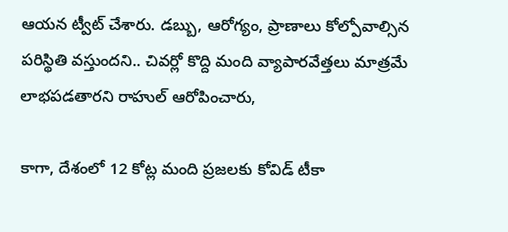ఆయన ట్వీట్ చేశారు. డబ్బు, ఆరోగ్యం, ప్రాణాలు కోల్పోవాల్సిన పరిస్థితి వస్తుందని.. చివర్లో కొద్ది మంది వ్యాపారవేత్తలు మాత్రమే లాభపడతారని రాహుల్ ఆరోపించారు,

కాగా, దేశంలో 12 కోట్ల మంది ప్రజలకు కోవిడ్ టీకా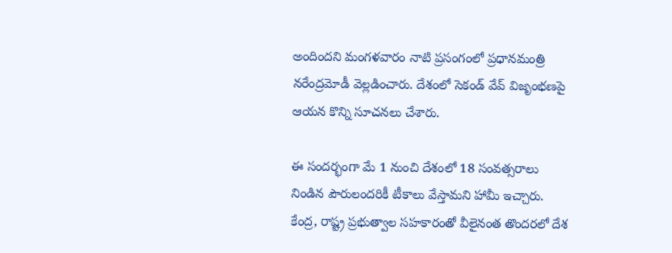అందిందని మంగళవారం నాటి ప్రసంగంలో ప్రధానమంత్రి నరేంద్రమోడీ వెల్లడించారు. దేశంలో సెకండ్ వేవ్ విజృంభణపై ఆయన కొన్ని సూచనలు చేశారు.

ఈ సందర్భంగా మే 1 నుంచి దేశంలో 18 సంవత్సరాలు నిండిన పౌరులందరికీ టీకాలు వేస్తామని హామీ ఇచ్చారు. కేంద్ర, రాష్ట్ర ప్రభుత్వాల సహకారంతో వీలైనంత తొందరలో దేశ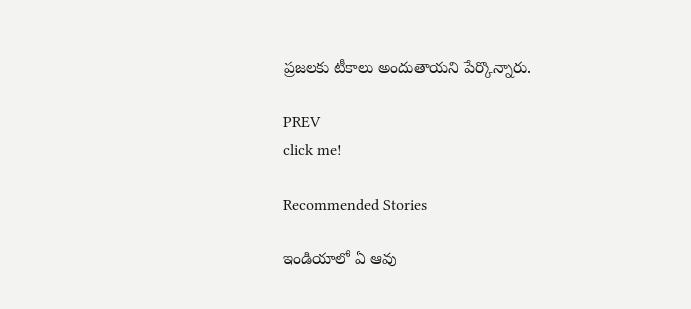ప్రజలకు టీకాలు అందుతాయని పేర్కొన్నారు.

PREV
click me!

Recommended Stories

ఇండియాలో ఏ ఆవు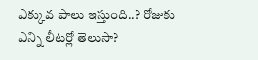ఎక్కువ పాలు ఇస్తుంది..? రోజుకు ఎన్ని లీటర్లో తెలుసా?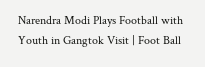Narendra Modi Plays Football with Youth in Gangtok Visit | Foot Ball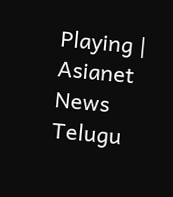Playing | Asianet News Telugu